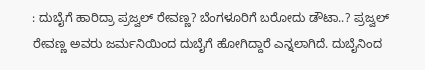: ದುಬೈಗೆ ಹಾರಿದ್ರಾ ಪ್ರಜ್ವಲ್‌ ರೇವಣ್ಣ? ಬೆಂಗಳೂರಿಗೆ ಬರೋದು ಡೌಟಾ..? ಪ್ರಜ್ವಲ್‌ ರೇವಣ್ಣ ಅವರು ಜರ್ಮನಿಯಿಂದ ದುಬೈಗೆ ಹೋಗಿದ್ದಾರೆ ಎನ್ನಲಾಗಿದೆ. ದುಬೈನಿಂದ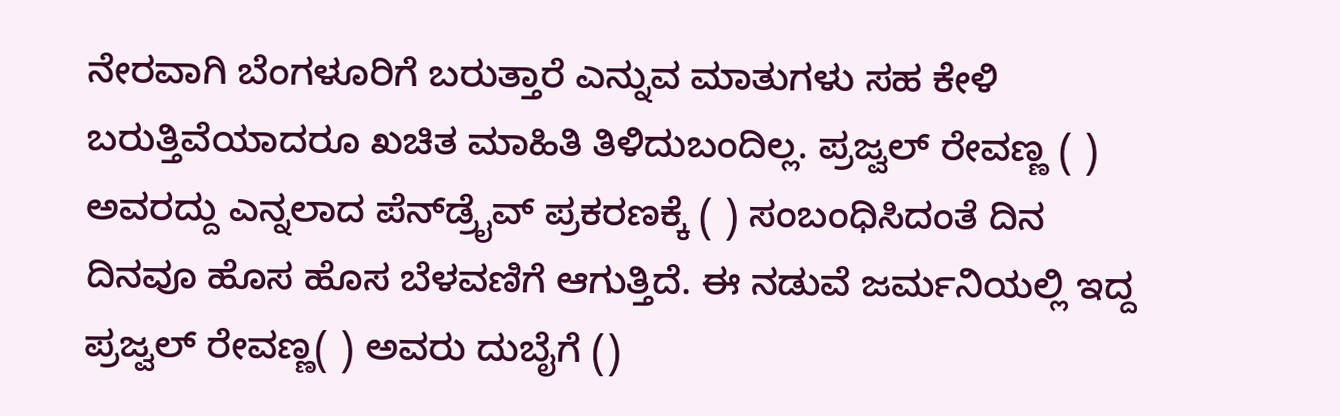ನೇರವಾಗಿ ಬೆಂಗಳೂರಿಗೆ ಬರುತ್ತಾರೆ ಎನ್ನುವ ಮಾತುಗಳು ಸಹ ಕೇಳಿ ಬರುತ್ತಿವೆಯಾದರೂ ಖಚಿತ ಮಾಹಿತಿ ತಿಳಿದುಬಂದಿಲ್ಲ. ಪ್ರಜ್ವಲ್‌ ರೇವಣ್ಣ ( ) ಅವರದ್ದು ಎನ್ನಲಾದ ಪೆನ್‌ಡ್ರೈವ್‌ ಪ್ರಕರಣಕ್ಕೆ ( ) ಸಂಬಂಧಿಸಿದಂತೆ ದಿನ ದಿನವೂ ಹೊಸ ಹೊಸ ಬೆಳವಣಿಗೆ ಆಗುತ್ತಿದೆ. ಈ ನಡುವೆ ಜರ್ಮನಿಯಲ್ಲಿ ಇದ್ದ ಪ್ರಜ್ವಲ್‌ ರೇವಣ್ಣ( ) ಅವರು ದುಬೈಗೆ ()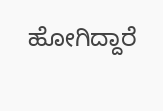ಹೋಗಿದ್ದಾರೆ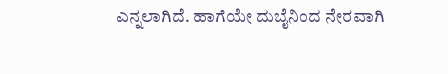ಎನ್ನಲಾಗಿದೆ. ಹಾಗೆಯೇ ದುಬೈನಿಂದ ನೇರವಾಗಿ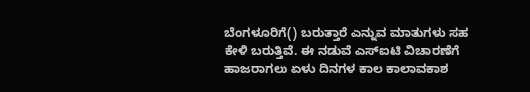ಬೆಂಗಳೂರಿಗೆ() ಬರುತ್ತಾರೆ ಎನ್ನುವ ಮಾತುಗಳು ಸಹ ಕೇಳಿ ಬರುತ್ತಿವೆ. ಈ ನಡುವೆ ಎಸ್‌ಐಟಿ ವಿಚಾರಣೆಗೆ ಹಾಜರಾಗಲು ಏಳು ದಿನಗಳ ಕಾಲ ಕಾಲಾವಕಾಶ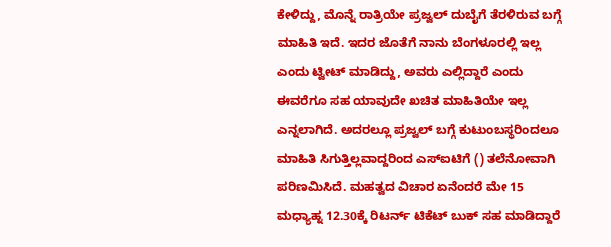ಕೇಳಿದ್ದು, ಮೊನ್ನೆ ರಾತ್ರಿಯೇ ಪ್ರಜ್ವಲ್ ದುಬೈಗೆ ತೆರಳಿರುವ ಬಗ್ಗೆ ಮಾಹಿತಿ ಇದೆ. ಇದರ ಜೊತೆಗೆ ನಾನು ಬೆಂಗಳೂರಲ್ಲಿ ಇಲ್ಲ ಎಂದು ಟ್ವೀಟ್ ಮಾಡಿದ್ದು, ಅವರು ಎಲ್ಲಿದ್ದಾರೆ ಎಂದು ಈವರೆಗೂ ಸಹ ಯಾವುದೇ ಖಚಿತ ಮಾಹಿತಿಯೇ ಇಲ್ಲ ಎನ್ನಲಾಗಿದೆ. ಅದರಲ್ಲೂ ಪ್ರಜ್ವಲ್ ಬಗ್ಗೆ ಕುಟುಂಬಸ್ಥರಿಂದಲೂ ಮಾಹಿತಿ ಸಿಗುತ್ತಿಲ್ಲವಾದ್ದರಿಂದ ಎಸ್‌ಐಟಿಗೆ () ತಲೆನೋವಾಗಿ ಪರಿಣಮಿಸಿದೆ. ಮಹತ್ವದ ವಿಚಾರ ಏನೆಂದರೆ ಮೇ 15 ಮಧ್ಯಾಹ್ನ 12.30ಕ್ಕೆ ರಿಟರ್ನ್ ಟಿಕೆಟ್ ಬುಕ್ ಸಹ ಮಾಡಿದ್ದಾರೆ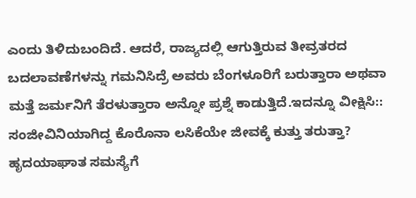ಎಂದು ತಿಳಿದುಬಂದಿದೆ. ಆದರೆ, ರಾಜ್ಯದಲ್ಲಿ ಆಗುತ್ತಿರುವ ತೀವ್ರತರದ ಬದಲಾವಣೆಗಳನ್ನು ಗಮನಿಸಿದ್ರೆ ಅವರು ಬೆಂಗಳೂರಿಗೆ ಬರುತ್ತಾರಾ ಅಥವಾ ಮತ್ತೆ ಜರ್ಮನಿಗೆ ತೆರಳುತ್ತಾರಾ ಅನ್ನೋ ಪ್ರಶ್ನೆ ಕಾಡುತ್ತಿದೆ.ಇದನ್ನೂ ವೀಕ್ಷಿಸಿ:: ಸಂಜೀವಿನಿಯಾಗಿದ್ದ ಕೊರೊನಾ ಲಸಿಕೆಯೇ ಜೀವಕ್ಕೆ ಕುತ್ತು ತರುತ್ತಾ? ಹೃದಯಾಘಾತ ಸಮಸ್ಯೆಗೆ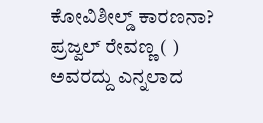ಕೋವಿಶೀಲ್ಡ್ ಕಾರಣನಾ? ಪ್ರಜ್ವಲ್‌ ರೇವಣ್ಣ ( ) ಅವರದ್ದು ಎನ್ನಲಾದ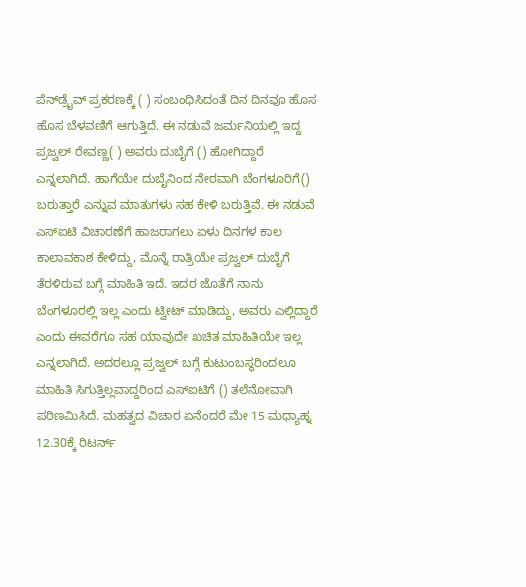ಪೆನ್‌ಡ್ರೈವ್‌ ಪ್ರಕರಣಕ್ಕೆ ( ) ಸಂಬಂಧಿಸಿದಂತೆ ದಿನ ದಿನವೂ ಹೊಸ ಹೊಸ ಬೆಳವಣಿಗೆ ಆಗುತ್ತಿದೆ. ಈ ನಡುವೆ ಜರ್ಮನಿಯಲ್ಲಿ ಇದ್ದ ಪ್ರಜ್ವಲ್‌ ರೇವಣ್ಣ( ) ಅವರು ದುಬೈಗೆ () ಹೋಗಿದ್ದಾರೆ ಎನ್ನಲಾಗಿದೆ. ಹಾಗೆಯೇ ದುಬೈನಿಂದ ನೇರವಾಗಿ ಬೆಂಗಳೂರಿಗೆ() ಬರುತ್ತಾರೆ ಎನ್ನುವ ಮಾತುಗಳು ಸಹ ಕೇಳಿ ಬರುತ್ತಿವೆ. ಈ ನಡುವೆ ಎಸ್‌ಐಟಿ ವಿಚಾರಣೆಗೆ ಹಾಜರಾಗಲು ಏಳು ದಿನಗಳ ಕಾಲ ಕಾಲಾವಕಾಶ ಕೇಳಿದ್ದು, ಮೊನ್ನೆ ರಾತ್ರಿಯೇ ಪ್ರಜ್ವಲ್ ದುಬೈಗೆ ತೆರಳಿರುವ ಬಗ್ಗೆ ಮಾಹಿತಿ ಇದೆ. ಇದರ ಜೊತೆಗೆ ನಾನು ಬೆಂಗಳೂರಲ್ಲಿ ಇಲ್ಲ ಎಂದು ಟ್ವೀಟ್ ಮಾಡಿದ್ದು, ಅವರು ಎಲ್ಲಿದ್ದಾರೆ ಎಂದು ಈವರೆಗೂ ಸಹ ಯಾವುದೇ ಖಚಿತ ಮಾಹಿತಿಯೇ ಇಲ್ಲ ಎನ್ನಲಾಗಿದೆ. ಅದರಲ್ಲೂ ಪ್ರಜ್ವಲ್ ಬಗ್ಗೆ ಕುಟುಂಬಸ್ಥರಿಂದಲೂ ಮಾಹಿತಿ ಸಿಗುತ್ತಿಲ್ಲವಾದ್ದರಿಂದ ಎಸ್‌ಐಟಿಗೆ () ತಲೆನೋವಾಗಿ ಪರಿಣಮಿಸಿದೆ. ಮಹತ್ವದ ವಿಚಾರ ಏನೆಂದರೆ ಮೇ 15 ಮಧ್ಯಾಹ್ನ 12.30ಕ್ಕೆ ರಿಟರ್ನ್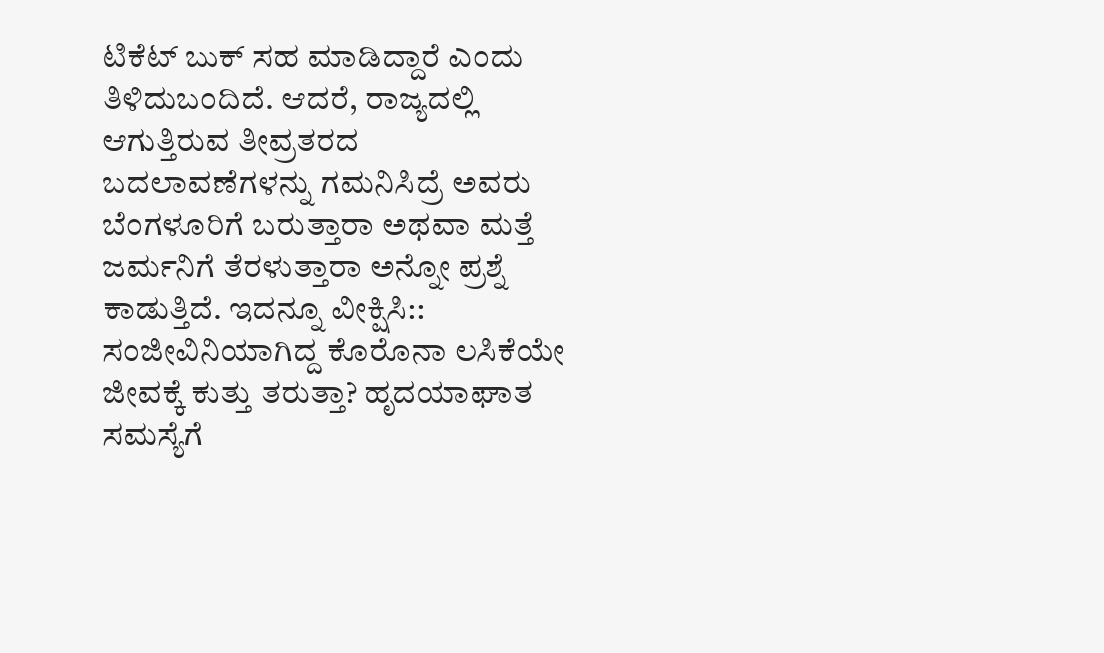ಟಿಕೆಟ್ ಬುಕ್ ಸಹ ಮಾಡಿದ್ದಾರೆ ಎಂದು ತಿಳಿದುಬಂದಿದೆ. ಆದರೆ, ರಾಜ್ಯದಲ್ಲಿ ಆಗುತ್ತಿರುವ ತೀವ್ರತರದ ಬದಲಾವಣೆಗಳನ್ನು ಗಮನಿಸಿದ್ರೆ ಅವರು ಬೆಂಗಳೂರಿಗೆ ಬರುತ್ತಾರಾ ಅಥವಾ ಮತ್ತೆ ಜರ್ಮನಿಗೆ ತೆರಳುತ್ತಾರಾ ಅನ್ನೋ ಪ್ರಶ್ನೆ ಕಾಡುತ್ತಿದೆ. ಇದನ್ನೂ ವೀಕ್ಷಿಸಿ:: ಸಂಜೀವಿನಿಯಾಗಿದ್ದ ಕೊರೊನಾ ಲಸಿಕೆಯೇ ಜೀವಕ್ಕೆ ಕುತ್ತು ತರುತ್ತಾ? ಹೃದಯಾಘಾತ ಸಮಸ್ಯೆಗೆ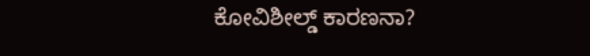ಕೋವಿಶೀಲ್ಡ್ ಕಾರಣನಾ?